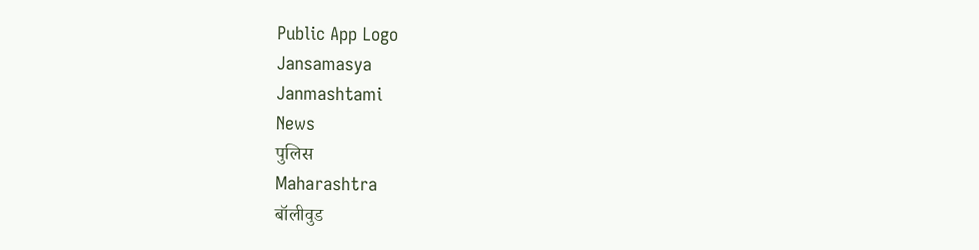Public App Logo
Jansamasya
Janmashtami
News
पुलिस
Maharashtra
बॉलीवुड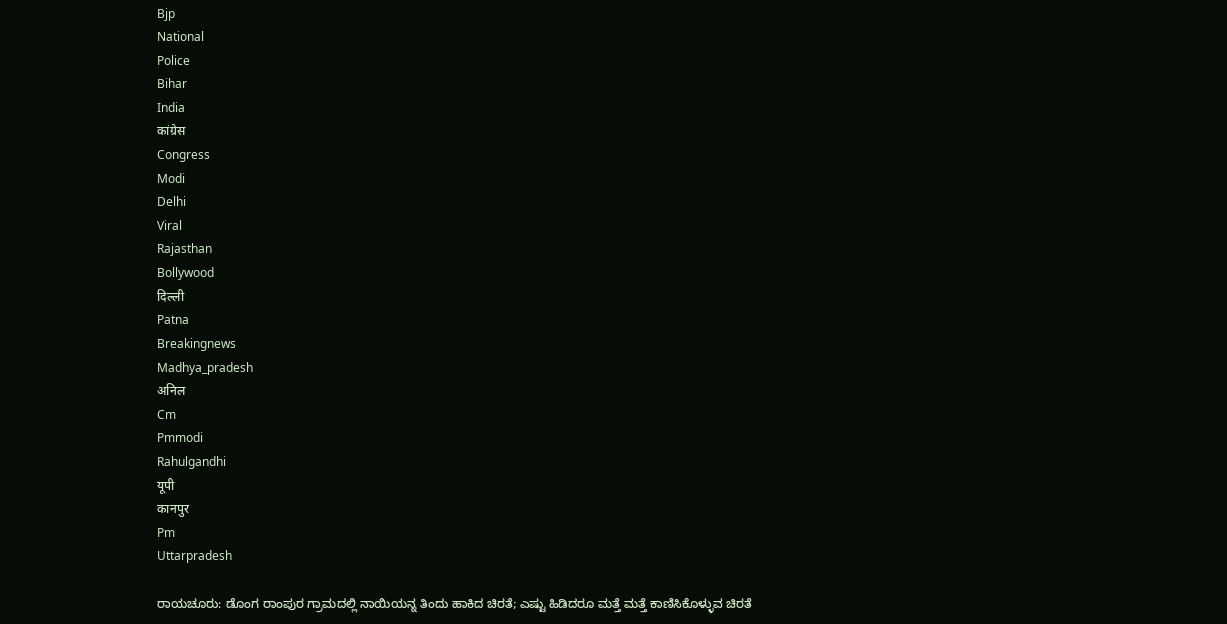Bjp
National
Police
Bihar
India
कांग्रेस
Congress
Modi
Delhi
Viral
Rajasthan
Bollywood
दिल्ली
Patna
Breakingnews
Madhya_pradesh
अनिल
Cm
Pmmodi
Rahulgandhi
यूपी
कानपुर
Pm
Uttarpradesh

ರಾಯಚೂರು: ಡೊಂಗ ರಾಂಪುರ ಗ್ರಾಮದಲ್ಲಿ ನಾಯಿಯನ್ನ ತಿಂದು ಹಾಕಿದ ಚಿರತೆ; ಎಷ್ಟು ಹಿಡಿದರೂ ಮತ್ತೆ ಮತ್ತೆ ಕಾಣಿಸಿಕೊಳ್ಳುವ ಚಿರತೆ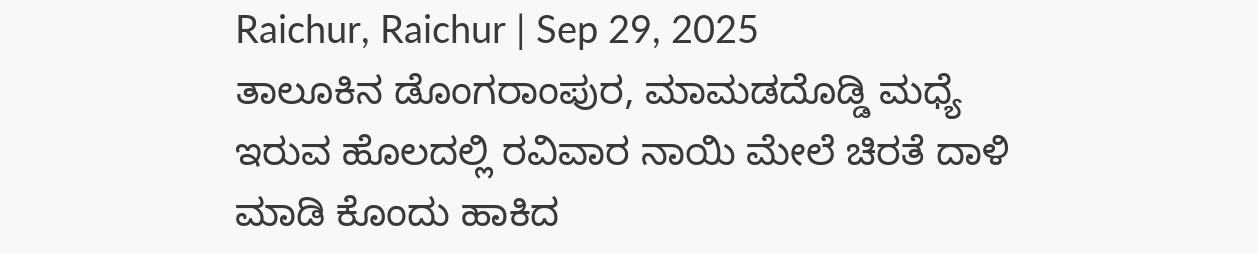Raichur, Raichur | Sep 29, 2025
ತಾಲೂಕಿನ ಡೊಂಗರಾಂಪುರ, ಮಾಮಡದೊಡ್ಡಿ ಮಧ್ಯೆ ಇರುವ ಹೊಲದಲ್ಲಿ ರವಿವಾರ ನಾಯಿ ಮೇಲೆ ಚಿರತೆ ದಾಳಿ ಮಾಡಿ ಕೊಂದು ಹಾಕಿದ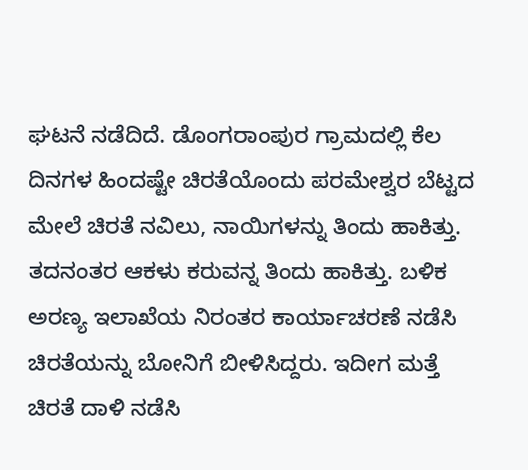ಘಟನೆ ನಡೆದಿದೆ. ಡೊಂಗರಾಂಪುರ ಗ್ರಾಮದಲ್ಲಿ ಕೆಲ ದಿನಗಳ ಹಿಂದಷ್ಟೇ ಚಿರತೆಯೊಂದು ಪರಮೇಶ್ವರ ಬೆಟ್ಟದ ಮೇಲೆ ಚಿರತೆ ನವಿಲು, ನಾಯಿಗಳನ್ನು ತಿಂದು ಹಾಕಿತ್ತು. ತದನಂತರ ಆಕಳು ಕರುವನ್ನ ತಿಂದು ಹಾಕಿತ್ತು. ಬಳಿಕ ಅರಣ್ಯ ಇಲಾಖೆಯ ನಿರಂತರ ಕಾರ್ಯಾಚರಣೆ ನಡೆಸಿ ಚಿರತೆಯನ್ನು ಬೋನಿಗೆ ಬೀಳಿಸಿದ್ದರು. ಇದೀಗ ಮತ್ತೆ ಚಿರತೆ ದಾಳಿ ನಡೆಸಿ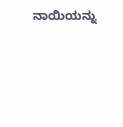ನಾಯಿಯನ್ನು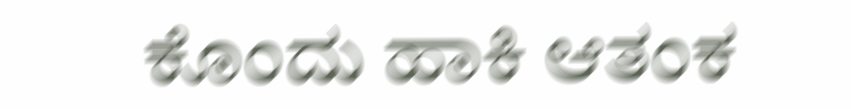ಕೊಂದು ಹಾಕಿ ಆತಂಕ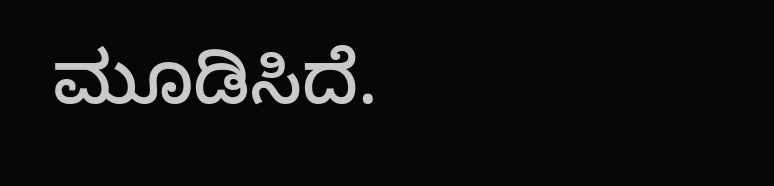ಮೂಡಿಸಿದೆ.